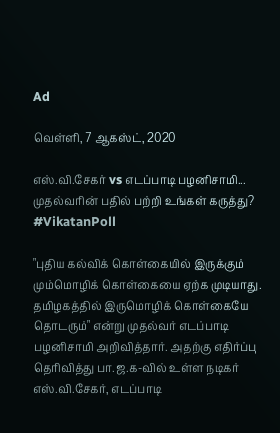Ad

வெள்ளி, 7 ஆகஸ்ட், 2020

எஸ்.வி.சேகர் vs எடப்பாடி பழனிசாமி... முதல்வரின் பதில் பற்றி உங்கள் கருத்து? #VikatanPoll

"புதிய கல்விக் கொள்கையில் இருக்கும் மும்மொழிக் கொள்கையை ஏற்க முடியாது. தமிழகத்தில் இருமொழிக் கொள்கையே தொடரும்" என்று முதல்வர் எடப்பாடி பழனிசாமி அறிவித்தார். அதற்கு எதிர்ப்பு தெரிவித்து பா.ஜ.க-வில் உள்ள நடிகர் எஸ்.வி.சேகர், எடப்பாடி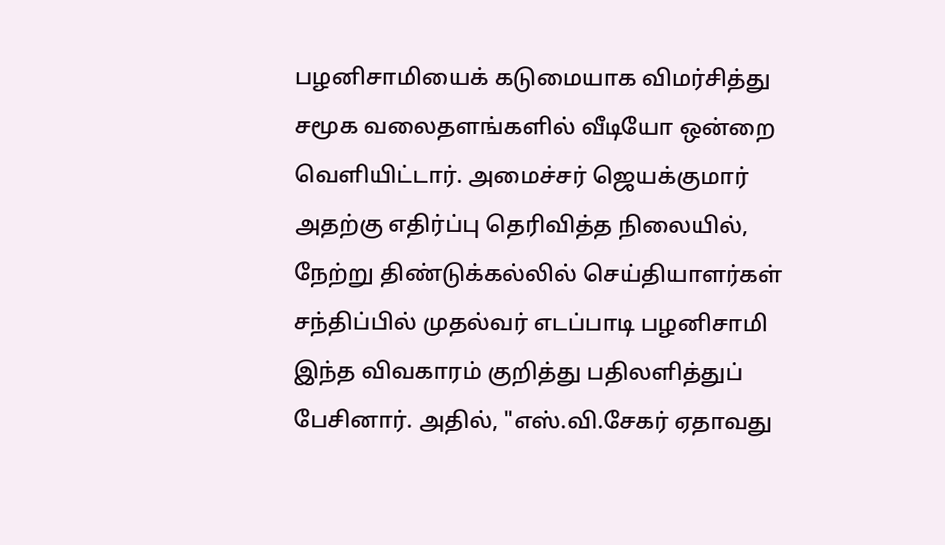பழனிசாமியைக் கடுமையாக விமர்சித்து சமூக வலைதளங்களில் வீடியோ ஒன்றை வெளியிட்டார். அமைச்சர் ஜெயக்குமார் அதற்கு எதிர்ப்பு தெரிவித்த நிலையில், நேற்று திண்டுக்கல்லில் செய்தியாளர்கள் சந்திப்பில் முதல்வர் எடப்பாடி பழனிசாமி இந்த விவகாரம் குறித்து பதிலளித்துப் பேசினார். அதில், "எஸ்.வி.சேகர் ஏதாவது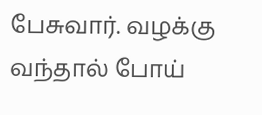பேசுவார். வழக்கு வந்தால் போய்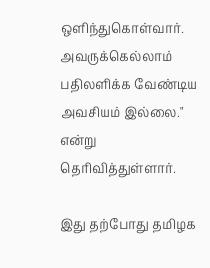ஒளிந்துகொள்வார். அவருக்கெல்லாம் பதிலளிக்க வேண்டிய அவசியம் இல்லை." என்று தெரிவித்துள்ளார்.

இது தற்போது தமிழக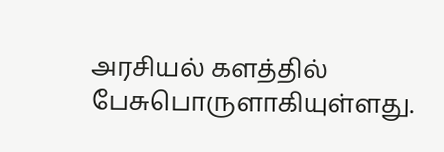அரசியல் களத்தில் பேசுபொருளாகியுள்ளது.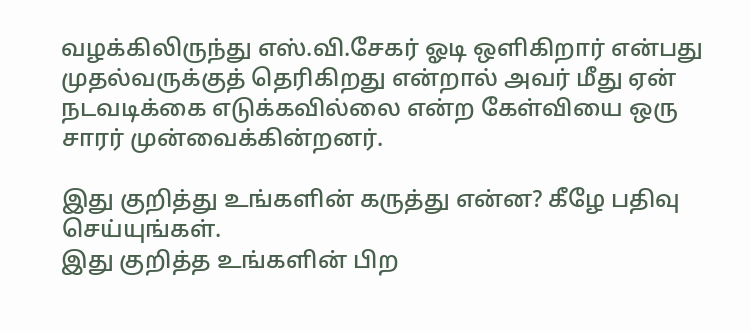வழக்கிலிருந்து எஸ்.வி.சேகர் ஓடி ஒளிகிறார் என்பது முதல்வருக்குத் தெரிகிறது என்றால் அவர் மீது ஏன் நடவடிக்கை எடுக்கவில்லை என்ற கேள்வியை ஒரு சாரர் முன்வைக்கின்றனர்.

இது குறித்து உங்களின் கருத்து என்ன? கீழே பதிவு செய்யுங்கள்.
இது குறித்த உங்களின் பிற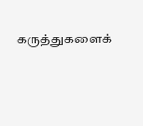கருத்துகளைக்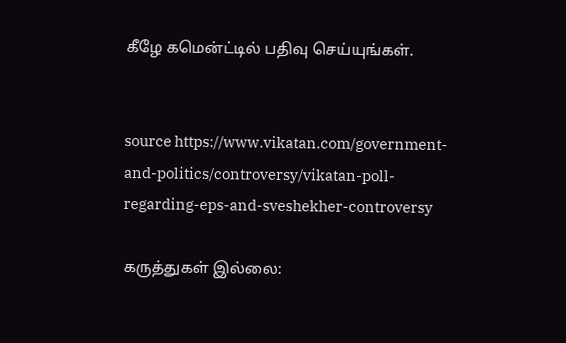கீழே கமென்ட்டில் பதிவு செய்யுங்கள்.


source https://www.vikatan.com/government-and-politics/controversy/vikatan-poll-regarding-eps-and-sveshekher-controversy

கருத்துகள் இல்லை: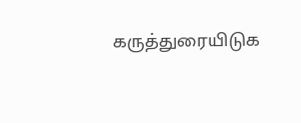கருத்துரையிடுக